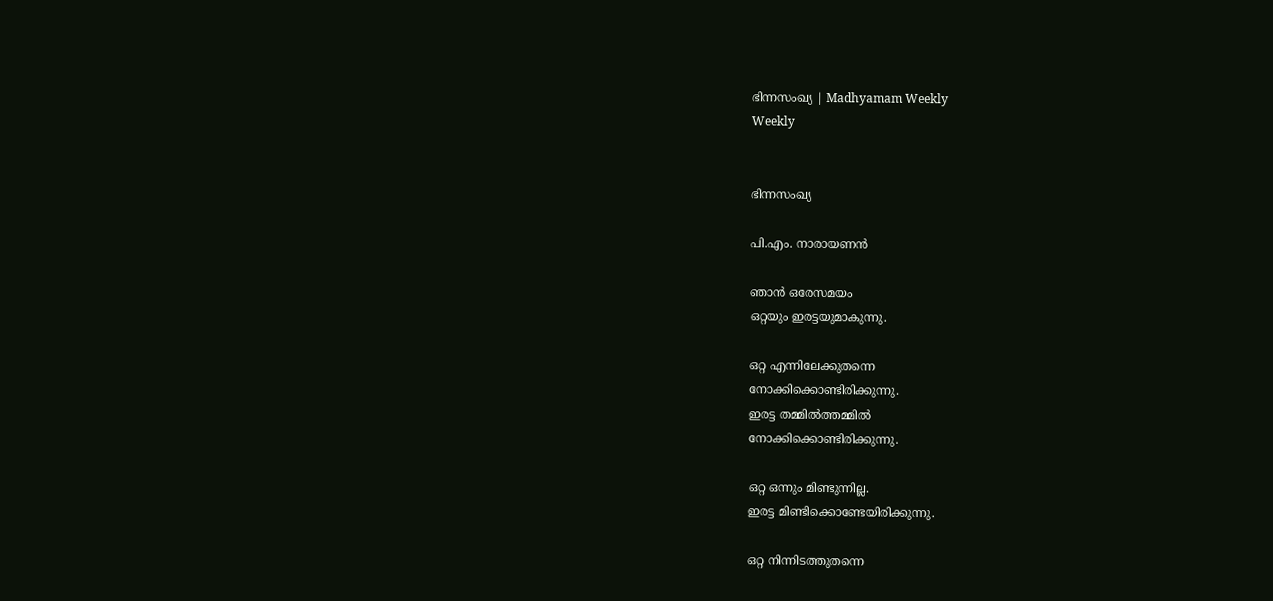ഭിന്നസംഖ്യ | Madhyamam Weekly
Weekly


ഭിന്നസംഖ്യ

പി.എം. നാരായണന്‍

ഞാന്‍ ഒരേസമയം
ഒറ്റയും ഇരട്ടയുമാകുന്നു.

ഒറ്റ എന്നിലേക്കുതന്നെ
നോക്കിക്കൊണ്ടിരിക്കുന്നു.
ഇരട്ട തമ്മില്‍ത്തമ്മില്‍
നോക്കിക്കൊണ്ടിരിക്കുന്നു.

ഒറ്റ ഒന്നും മിണ്ടുന്നില്ല.
ഇരട്ട മിണ്ടിക്കൊണ്ടേയിരിക്കുന്നു.

ഒറ്റ നിന്നിടത്തുതന്നെ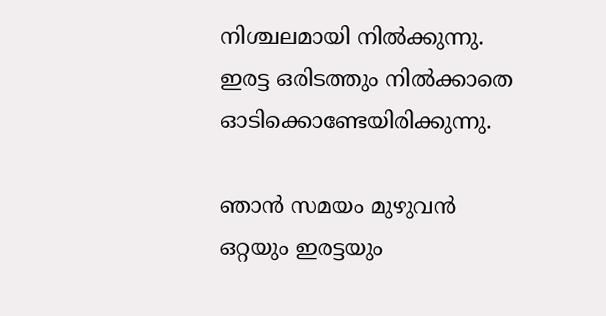നിശ്ചലമായി നില്‍ക്കുന്നു.
ഇരട്ട ഒരിടത്തും നില്‍ക്കാതെ
ഓടിക്കൊണ്ടേയിരിക്കുന്നു.

ഞാന്‍ സമയം മുഴുവന്‍
ഒറ്റയും ഇരട്ടയും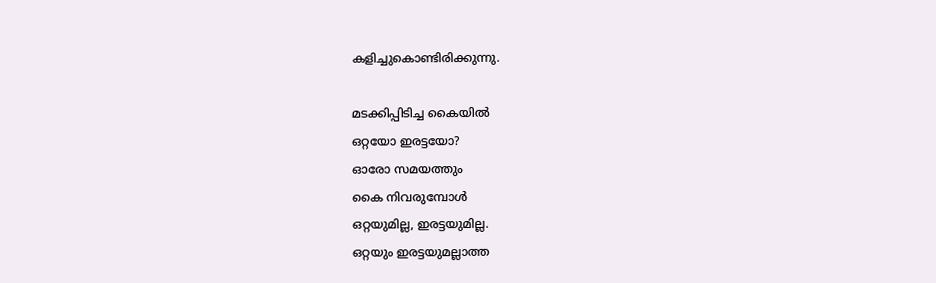കളിച്ചുകൊണ്ടിരിക്കുന്നു.

മടക്കിപ്പിടിച്ച കൈയില്‍
ഒറ്റയോ ഇരട്ടയോ?
ഓരോ സമയത്തും
കൈ നിവരുമ്പോള്‍
ഒറ്റയുമില്ല, ഇരട്ടയുമില്ല.
ഒറ്റയും ഇരട്ടയുമല്ലാത്ത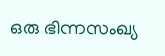ഒരു ഭിന്നസംഖ്യ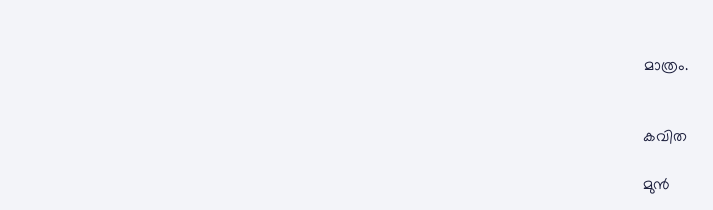മാത്രം.


കവിത

മുന്‍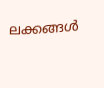ലക്കങ്ങള്‍